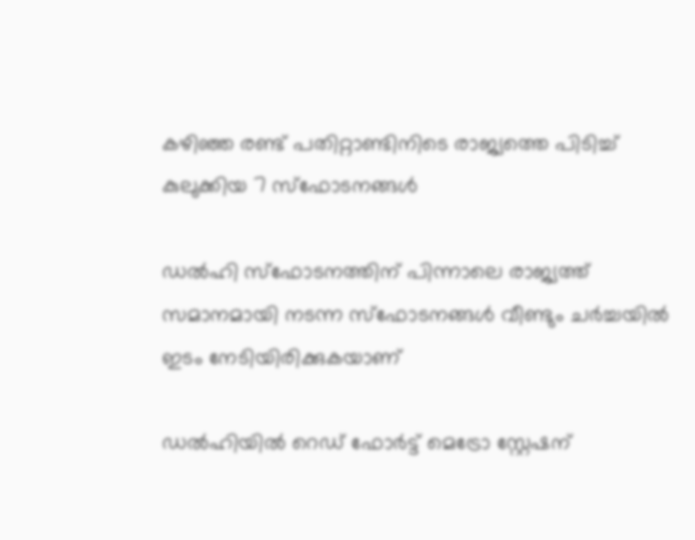കഴിഞ്ഞ രണ്ട് പതിറ്റാണ്ടിനിടെ രാജ്യത്തെ പിടിച്ച് കുലുക്കിയ 7 സ്ഫോടനങ്ങൾ

ഡൽഹി സ്ഫോടനത്തിന് പിന്നാലെ രാജ്യത്ത് സമാനമായി നടന്ന സ്ഫോടനങ്ങൾ വീണ്ടും ചർച്ചയിൽ ഇടം നേടിയിരിക്കുകയാണ്

ഡൽഹിയിൽ റെഡ് ഫോർട്ട് മെട്രോ സ്റ്റേഷന്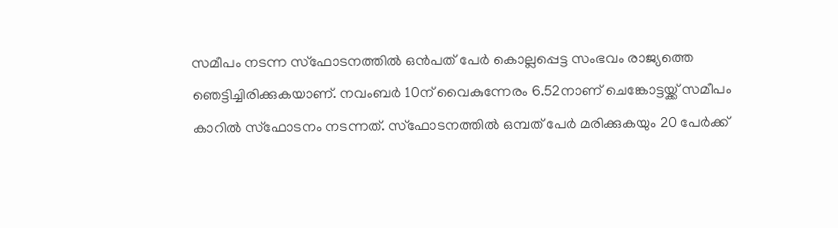സമീപം നടന്ന സ്ഫോടനത്തിൽ ഒൻപത് പേർ കൊല്ലപ്പെട്ട സംഭവം രാജ്യത്തെ ഞെട്ടിച്ചിരിക്കുകയാണ്. നവംബർ 10ന് വൈകുന്നേരം 6.52നാണ് ചെങ്കോട്ടയ്ക്ക് സമീപം കാറിൽ സ്‌ഫോടനം നടന്നത്. സ്‌ഫോടനത്തിൽ ഒമ്പത് പേർ മരിക്കുകയും 20 പേർക്ക്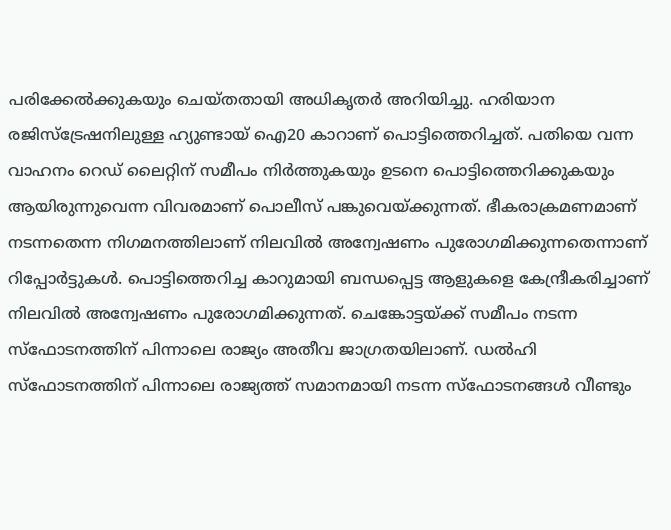പരിക്കേൽക്കുകയും ചെയ്തതായി അധികൃതർ അറിയിച്ചു. ഹരിയാന രജിസ്ട്രേഷനിലുള്ള ഹ്യുണ്ടായ് ഐ20 കാറാണ് പൊട്ടിത്തെറിച്ചത്. പതിയെ വന്ന വാഹനം റെഡ് ലൈറ്റിന് സമീപം നിർത്തുകയും ഉടനെ പൊട്ടിത്തെറിക്കുകയും ആയിരുന്നുവെന്ന വിവരമാണ് പൊലീസ് പങ്കുവെയ്ക്കുന്നത്. ഭീകരാക്രമണമാണ് നടന്നതെന്ന നിഗമനത്തിലാണ് നിലവിൽ അന്വേഷണം പുരോഗമിക്കുന്നതെന്നാണ് റിപ്പോർട്ടുകൾ. പൊട്ടിത്തെറിച്ച കാറുമായി ബന്ധപ്പെട്ട ആളുകളെ കേന്ദ്രീകരിച്ചാണ് നിലവിൽ അന്വേഷണം പുരോഗമിക്കുന്നത്. ചെങ്കോട്ടയ്ക്ക് സമീപം നടന്ന സ്ഫോടനത്തിന് പിന്നാലെ രാജ്യം അതീവ ജാഗ്രതയിലാണ്. ഡൽഹി സ്ഫോടനത്തിന് പിന്നാലെ രാജ്യത്ത് സമാനമായി നടന്ന സ്ഫോടനങ്ങൾ വീണ്ടും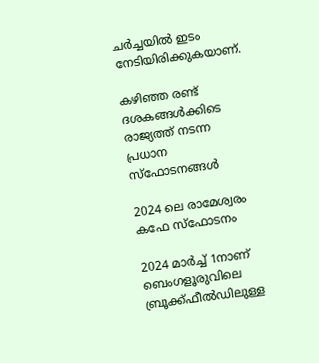ചർച്ചയിൽ ഇടം നേടിയിരിക്കുകയാണ്.

കഴിഞ്ഞ രണ്ട് ദശകങ്ങൾക്കിടെ രാജ്യത്ത് നടന്ന പ്രധാന സ്ഫോടനങ്ങൾ

2024 ലെ രാമേശ്വരം കഫേ സ്ഫോടനം

2024 മാർച്ച് 1നാണ് ബെംഗളൂരുവിലെ ബ്രൂക്ക്ഫീൽഡിലുള്ള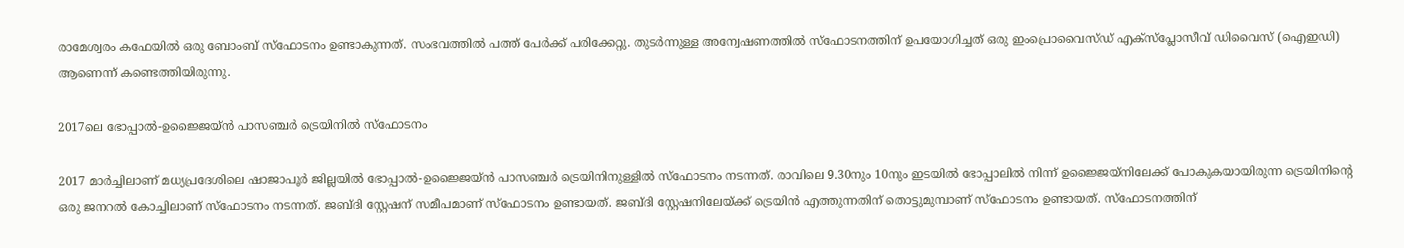രാമേശ്വരം കഫേയിൽ ഒരു ബോംബ് സ്ഫോടനം ഉണ്ടാകുന്നത്. സംഭവത്തിൽ പത്ത് പേർക്ക് പരിക്കേറ്റു. തുടർന്നുള്ള അന്വേഷണത്തിൽ സ്ഫോടനത്തിന് ഉപയോഗിച്ചത് ഒരു ഇംപ്രൊവൈസ്ഡ് എക്സ്പ്ലോസീവ് ഡിവൈസ് (ഐഇഡി) ആണെന്ന് കണ്ടെത്തിയിരുന്നു.

2017ലെ ഭോപ്പാൽ-ഉജ്ജൈയ്ൻ പാസഞ്ചർ ട്രെയിനിൽ സ്ഫോടനം

2017 മാർച്ചിലാണ് മധ്യപ്രദേശിലെ ഷാജാപൂർ ജില്ലയിൽ ഭോപ്പാൽ-ഉജ്ജൈയ്ൻ പാസഞ്ചർ ട്രെയിനിനുള്ളിൽ സ്ഫോടനം നടന്നത്. രാവിലെ 9.30നും 10നും ഇടയിൽ ഭോപ്പാലിൽ നിന്ന് ഉജ്ജൈയ്നിലേക്ക് പോകുകയായിരുന്ന ട്രെയിനിന്റെ ഒരു ജനറൽ കോച്ചിലാണ് സ്ഫോടനം നടന്നത്. ജബ്ദി സ്റ്റേഷന് സമീപമാണ് സ്ഫോടനം ഉണ്ടായത്. ജബ്ദി സ്റ്റേഷനിലേയ്ക്ക് ട്രെയിൻ എത്തുന്നതിന് തൊട്ടുമുമ്പാണ് സ്ഫോടനം ഉണ്ടായത്. സ്ഫോടനത്തിന്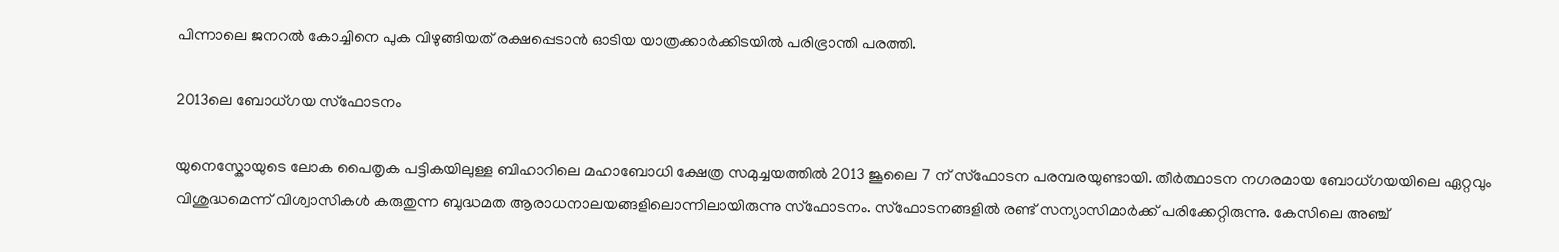പിന്നാലെ ജനറൽ കോച്ചിനെ പുക വിഴുങ്ങിയത് രക്ഷപ്പെടാൻ ഓടിയ യാത്രക്കാർക്കിടയിൽ പരിഭ്രാന്തി പരത്തി.

2013ലെ ബോധ്ഗയ സ്ഫോടനം

യുനെസ്കോയുടെ ലോക പൈതൃക പട്ടികയിലുള്ള ബിഹാറിലെ മഹാബോധി ക്ഷേത്ര സമുച്ചയത്തിൽ 2013 ജൂലൈ 7 ന് സ്ഫോടന പരമ്പരയുണ്ടായി. തീർത്ഥാടന നഗരമായ ബോധ്ഗയയിലെ ഏറ്റവും വിശുദ്ധമെന്ന് വിശ്വാസികൾ കരുതുന്ന ബുദ്ധമത ആരാധനാലയങ്ങളിലൊന്നിലായിരുന്നു സ്ഫോടനം. സ്ഫോടനങ്ങളിൽ രണ്ട് സന്യാസിമാർക്ക് പരിക്കേറ്റിരുന്നു. കേസിലെ അഞ്ച്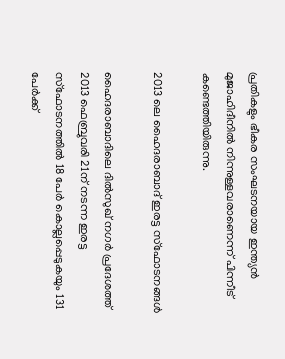പ്രതികളും ഭീകര സംഘടനയായ ഇന്ത്യൻ മുജാഹിദീനിൽ നിന്നുള്ളവരാണെന്ന് പിന്നീട് കണ്ടെത്തിയിരുന്നു.

2013 ലെ ഹൈദരാബാദ് ഇരട്ട സ്ഫോടനങ്ങൾ

ഹൈദരാബാദിലെ ദിൽസുഖ് നഗർ പ്രദേശത്ത് 2013 ഫെബ്രുവരി 21ന് നടന്ന ഇരട്ട സ്ഫോടനത്തിൽ 18 പേർ കൊല്ലപ്പെടുകയും 131 പേർക്ക്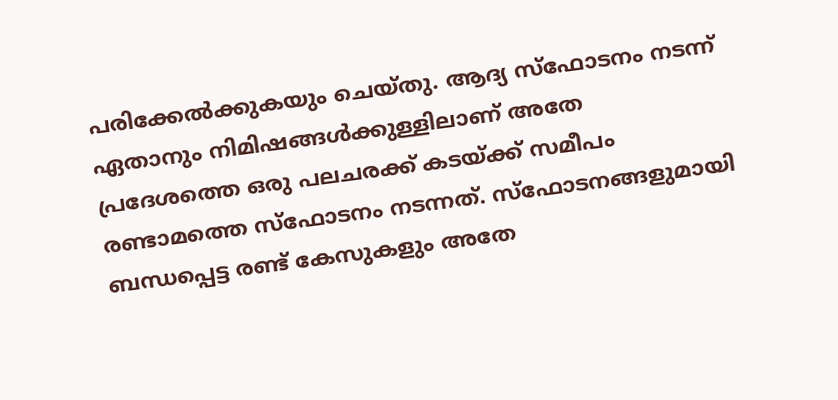പരിക്കേൽക്കുകയും ചെയ്തു. ആദ്യ സ്ഫോടനം നടന്ന് ഏതാനും നിമിഷങ്ങൾക്കുള്ളിലാണ് അതേ പ്രദേശത്തെ ഒരു പലചരക്ക് കടയ്ക്ക് സമീപം രണ്ടാമത്തെ സ്ഫോടനം നടന്നത്. സ്ഫോടനങ്ങളുമായി ബന്ധപ്പെട്ട രണ്ട് കേസുകളും അതേ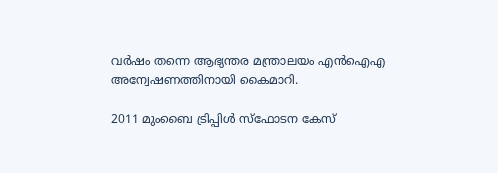വർഷം തന്നെ ആഭ്യന്തര മന്ത്രാലയം എൻ‌ഐ‌എ അന്വേഷണത്തിനായി കൈമാറി.

2011 മുംബൈ ട്രിപ്പിൾ സ്ഫോടന കേസ്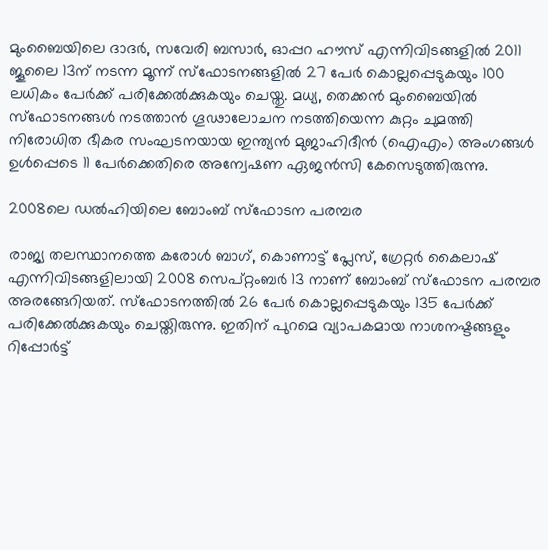മുംബൈയിലെ ദാദർ, സവേരി ബസാർ, ഓപ്പറ ഹൗസ് എന്നിവിടങ്ങളിൽ 2011 ജൂലൈ 13ന് നടന്ന മൂന്ന് സ്ഫോടനങ്ങളിൽ 27 പേർ കൊല്ലപ്പെടുകയും 100 ലധികം പേർക്ക് പരിക്കേൽക്കുകയും ചെയ്തു. മധ്യ, തെക്കൻ മുംബൈയിൽ സ്ഫോടനങ്ങൾ നടത്താൻ ഗൂഢാലോചന നടത്തിയെന്ന കുറ്റം ചുമത്തി നിരോധിത ഭീകര സംഘടനയായ ഇന്ത്യൻ മുജാഹിദീൻ (ഐ‌എം) അംഗങ്ങൾ ഉൾപ്പെടെ 11 പേർക്കെതിരെ അന്വേഷണ ഏജൻസി കേസെടുത്തിരുന്നു.

2008ലെ ഡൽഹിയിലെ ബോംബ് സ്ഫോടന പരമ്പര

രാജ്യ തലസ്ഥാനത്തെ കരോൾ ബാഗ്, കൊണാട്ട് പ്ലേസ്, ഗ്രേറ്റർ കൈലാഷ് എന്നിവിടങ്ങളിലായി 2008 സെപ്റ്റംബർ 13 നാണ് ബോംബ് സ്ഫോടന പരമ്പര അരങ്ങേറിയത്. സ്ഫോടനത്തിൽ 26 പേർ കൊല്ലപ്പെടുകയും 135 പേർക്ക് പരിക്കേൽക്കുകയും ചെയ്തിരുന്നു. ഇതിന് പുറമെ വ്യാപകമായ നാശനഷ്ടങ്ങളും റിപ്പോർട്ട്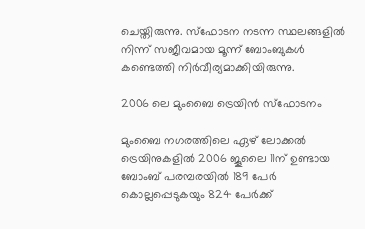ചെയ്തിരുന്നു. സ്ഫോടന നടന്ന സ്ഥലങ്ങളിൽ നിന്ന് സജീവമായ മൂന്ന് ബോംബുകൾ കണ്ടെത്തി നി‍ർവീര്യമാക്കിയിരുന്നു.

2006 ലെ മുംബൈ ട്രെയിൻ സ്‌ഫോടനം

മുംബൈ നഗരത്തിലെ ഏഴ് ലോക്കൽ ട്രെയിനുകളിൽ 2006 ജൂലൈ 11ന് ഉണ്ടായ ബോംബ് പരമ്പരയിൽ 189 പേർ കൊല്ലപ്പെടുകയും 824 പേർക്ക്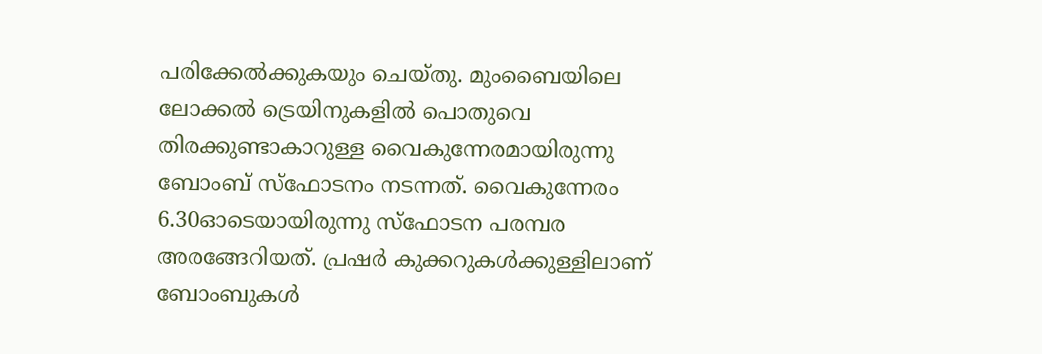പരിക്കേൽക്കുകയും ചെയ്തു. മുംബൈയിലെ ലോക്കൽ ട്രെയിനുകളിൽ പൊതുവെ തിരക്കുണ്ടാകാറുള്ള വൈകുന്നേരമായിരുന്നു ബോംബ് സ്ഫോടനം നടന്നത്. വൈകുന്നേരം 6.30ഓടെയായിരുന്നു സ്ഫോടന പരമ്പര അരങ്ങേറിയത്. പ്രഷർ കുക്കറുകൾക്കുള്ളിലാണ് ബോംബുകൾ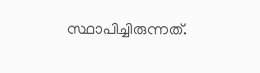സ്ഥാപിച്ചിരുന്നത്.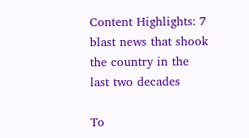Content Highlights: 7 blast news that shook the country in the last two decades

To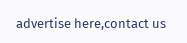advertise here,contact us